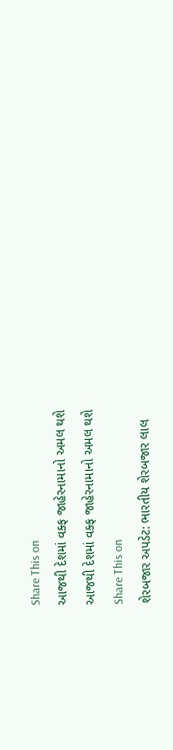Share This on
આજથી દેશમાં વક્ફ જાહેરનામાનો અમલ થશે
આજથી દેશમાં વક્ફ જાહેરનામાનો અમલ થશે
Share This on
શેરબજાર અપડેટ: ભારતીય શેરબજાર લાલ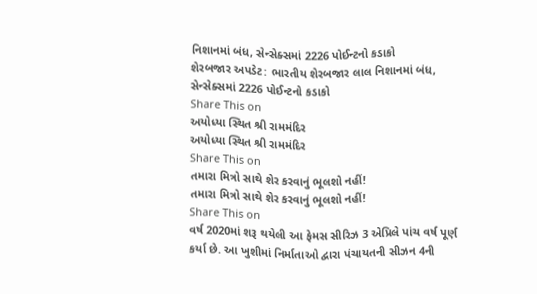નિશાનમાં બંધ, સેન્સેક્સમાં 2226 પોઈન્ટનો કડાકો
શેરબજાર અપડેટ: ભારતીય શેરબજાર લાલ નિશાનમાં બંધ, સેન્સેક્સમાં 2226 પોઈન્ટનો કડાકો
Share This on
અયોધ્યા સ્થિત શ્રી રામમંદિર
અયોધ્યા સ્થિત શ્રી રામમંદિર
Share This on
તમારા મિત્રો સાથે શેર કરવાનું ભૂલશો નહીં!
તમારા મિત્રો સાથે શેર કરવાનું ભૂલશો નહીં!
Share This on
વર્ષ 2020માં શરૂ થયેલી આ ફેમસ સીરિઝ 3 એપ્રિલે પાંચ વર્ષ પૂર્ણ કર્યા છે. આ ખુશીમાં નિર્માતાઓ દ્વારા પંચાયતની સીઝન 4ની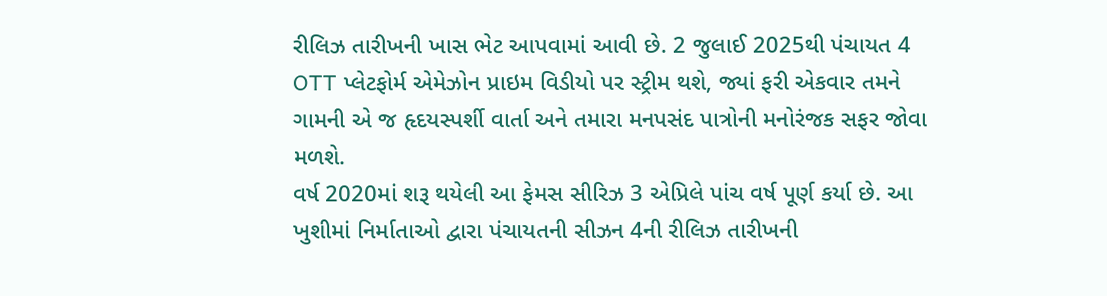રીલિઝ તારીખની ખાસ ભેટ આપવામાં આવી છે. 2 જુલાઈ 2025થી પંચાયત 4 OTT પ્લેટફોર્મ એમેઝોન પ્રાઇમ વિડીયો પર સ્ટ્રીમ થશે, જ્યાં ફરી એકવાર તમને ગામની એ જ હૃદયસ્પર્શી વાર્તા અને તમારા મનપસંદ પાત્રોની મનોરંજક સફર જોવા મળશે.
વર્ષ 2020માં શરૂ થયેલી આ ફેમસ સીરિઝ 3 એપ્રિલે પાંચ વર્ષ પૂર્ણ કર્યા છે. આ ખુશીમાં નિર્માતાઓ દ્વારા પંચાયતની સીઝન 4ની રીલિઝ તારીખની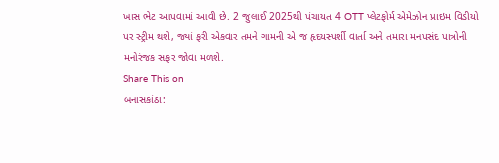ખાસ ભેટ આપવામાં આવી છે. 2 જુલાઈ 2025થી પંચાયત 4 OTT પ્લેટફોર્મ એમેઝોન પ્રાઇમ વિડીયો પર સ્ટ્રીમ થશે, જ્યાં ફરી એકવાર તમને ગામની એ જ હૃદયસ્પર્શી વાર્તા અને તમારા મનપસંદ પાત્રોની મનોરંજક સફર જોવા મળશે.
Share This on
બનાસકાંઠા: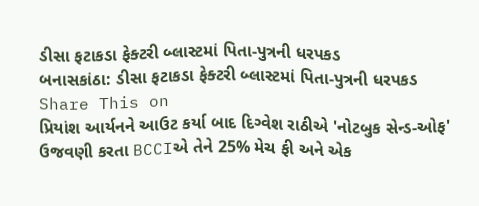ડીસા ફટાકડા ફેક્ટરી બ્લાસ્ટમાં પિતા-પુત્રની ધરપકડ
બનાસકાંઠા: ડીસા ફટાકડા ફેક્ટરી બ્લાસ્ટમાં પિતા-પુત્રની ધરપકડ
Share This on
પ્રિયાંશ આર્યનને આઉટ કર્યા બાદ દિગ્વેશ રાઠીએ 'નોટબુક સેન્ડ-ઓફ' ઉજવણી કરતા BCCIએ તેને 25% મેચ ફી અને એક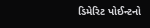ડિમેરિટ પોઈન્ટનો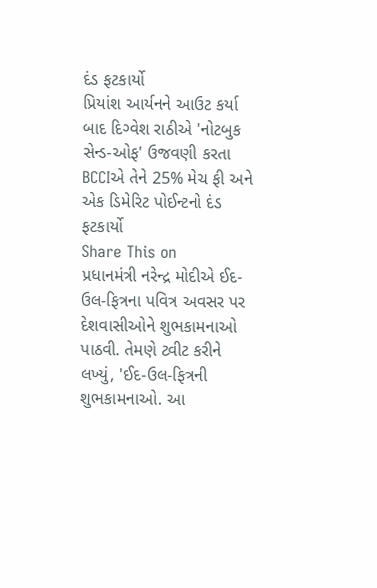દંડ ફટકાર્યો
પ્રિયાંશ આર્યનને આઉટ કર્યા બાદ દિગ્વેશ રાઠીએ 'નોટબુક સેન્ડ-ઓફ' ઉજવણી કરતા BCCIએ તેને 25% મેચ ફી અને એક ડિમેરિટ પોઈન્ટનો દંડ ફટકાર્યો
Share This on
પ્રધાનમંત્રી નરેન્દ્ર મોદીએ ઈદ-ઉલ-ફિત્રના પવિત્ર અવસર પર દેશવાસીઓને શુભકામનાઓ પાઠવી. તેમણે ટ્વીટ કરીને લખ્યું, 'ઈદ-ઉલ-ફિત્રની શુભકામનાઓ. આ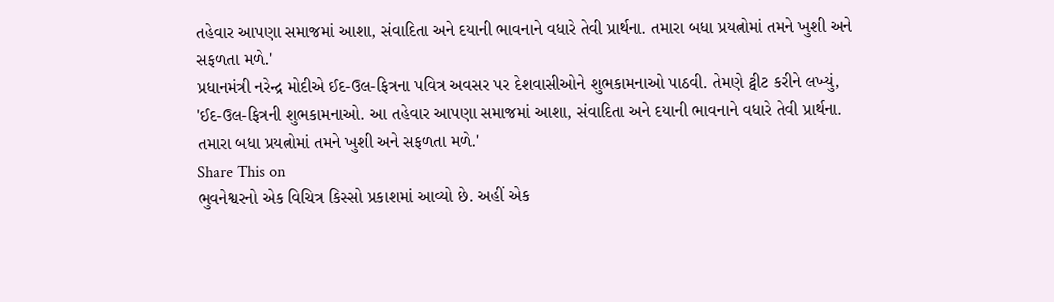તહેવાર આપણા સમાજમાં આશા, સંવાદિતા અને દયાની ભાવનાને વધારે તેવી પ્રાર્થના. તમારા બધા પ્રયત્નોમાં તમને ખુશી અને સફળતા મળે.'
પ્રધાનમંત્રી નરેન્દ્ર મોદીએ ઈદ-ઉલ-ફિત્રના પવિત્ર અવસર પર દેશવાસીઓને શુભકામનાઓ પાઠવી. તેમણે ટ્વીટ કરીને લખ્યું, 'ઈદ-ઉલ-ફિત્રની શુભકામનાઓ. આ તહેવાર આપણા સમાજમાં આશા, સંવાદિતા અને દયાની ભાવનાને વધારે તેવી પ્રાર્થના. તમારા બધા પ્રયત્નોમાં તમને ખુશી અને સફળતા મળે.'
Share This on
ભુવનેશ્વરનો એક વિચિત્ર કિસ્સો પ્રકાશમાં આવ્યો છે. અહીં એક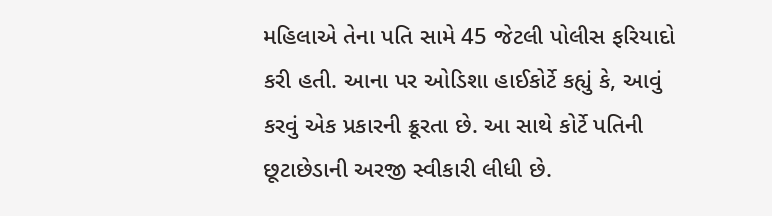મહિલાએ તેના પતિ સામે 45 જેટલી પોલીસ ફરિયાદો કરી હતી. આના પર ઓડિશા હાઈકોર્ટે કહ્યું કે, આવું કરવું એક પ્રકારની ક્રૂરતા છે. આ સાથે કોર્ટે પતિની છૂટાછેડાની અરજી સ્વીકારી લીધી છે.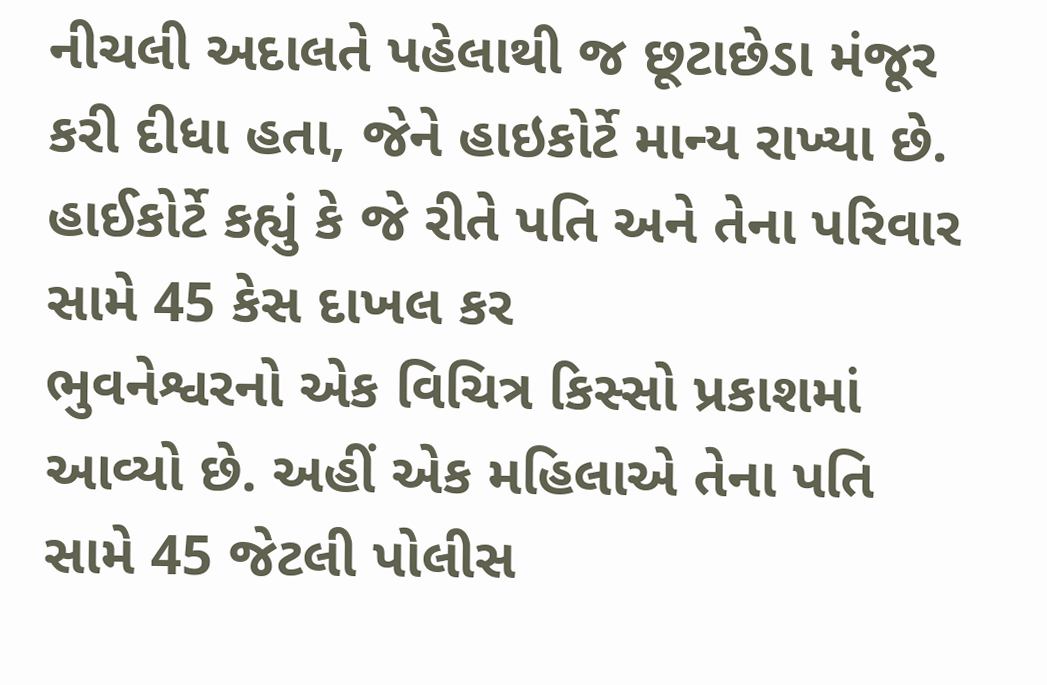નીચલી અદાલતે પહેલાથી જ છૂટાછેડા મંજૂર કરી દીધા હતા, જેને હાઇકોર્ટે માન્ય રાખ્યા છે. હાઈકોર્ટે કહ્યું કે જે રીતે પતિ અને તેના પરિવાર સામે 45 કેસ દાખલ કર
ભુવનેશ્વરનો એક વિચિત્ર કિસ્સો પ્રકાશમાં આવ્યો છે. અહીં એક મહિલાએ તેના પતિ સામે 45 જેટલી પોલીસ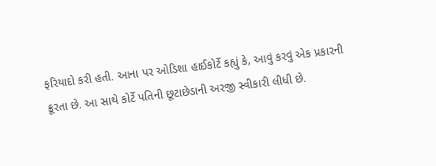ફરિયાદો કરી હતી. આના પર ઓડિશા હાઈકોર્ટે કહ્યું કે, આવું કરવું એક પ્રકારની ક્રૂરતા છે. આ સાથે કોર્ટે પતિની છૂટાછેડાની અરજી સ્વીકારી લીધી છે.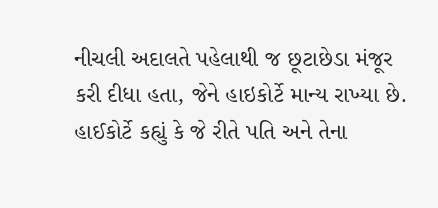નીચલી અદાલતે પહેલાથી જ છૂટાછેડા મંજૂર કરી દીધા હતા, જેને હાઇકોર્ટે માન્ય રાખ્યા છે. હાઈકોર્ટે કહ્યું કે જે રીતે પતિ અને તેના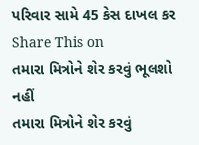પરિવાર સામે 45 કેસ દાખલ કર
Share This on
તમારા મિત્રોને શેર કરવું ભૂલશો નહીં
તમારા મિત્રોને શેર કરવું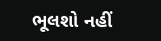ભૂલશો નહીં